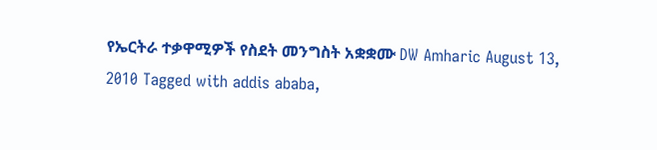የኤርትራ ተቃዋሚዎች የስደት መንግስት አቋቋሙ DW Amharic August 13, 2010 Tagged with addis ababa,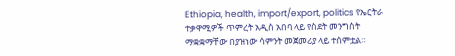Ethiopia, health, import/export, politics የኤርትራ ተቃዋሚዎች ጥምረት አዲስ አበባ ላይ የስደት መንግስት ማቋቋማቸው በያዝነው ሳምንት መጀመሪያ ላይ ተሰምቷል።